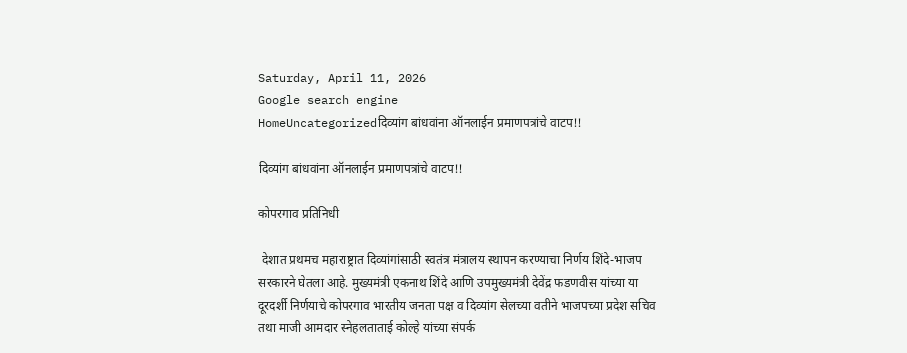Saturday, April 11, 2026
Google search engine
HomeUncategorizedदिव्यांग बांधवांना ऑनलाईन प्रमाणपत्रांचे वाटप!!

दिव्यांग बांधवांना ऑनलाईन प्रमाणपत्रांचे वाटप!!

कोपरगाव प्रतिनिधी

 देशात प्रथमच महाराष्ट्रात दिव्यांगांसाठी स्वतंत्र मंत्रालय स्थापन करण्याचा निर्णय शिंदे-भाजप सरकारने घेतला आहे. मुख्यमंत्री एकनाथ शिंदे आणि उपमुख्यमंत्री देवेंद्र फडणवीस यांच्या या दूरदर्शी निर्णयाचे कोपरगाव भारतीय जनता पक्ष व दिव्यांग सेलच्या वतीने भाजपच्या प्रदेश सचिव तथा माजी आमदार स्नेहलताताई कोल्हे यांच्या संपर्क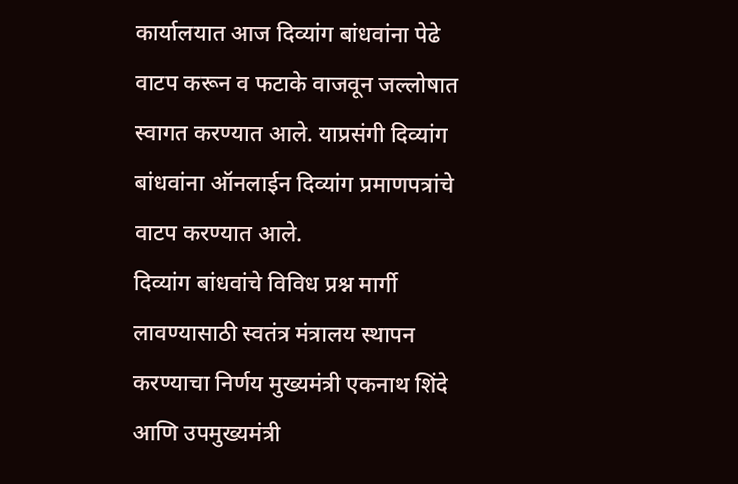कार्यालयात आज दिव्यांग बांधवांना पेढे वाटप करून व फटाके वाजवून जल्लोषात स्वागत करण्यात आले. याप्रसंगी दिव्यांग बांधवांना ऑनलाईन दिव्यांग प्रमाणपत्रांचे वाटप करण्यात आले.
दिव्यांग बांधवांचे विविध प्रश्न मार्गी लावण्यासाठी स्वतंत्र मंत्रालय स्थापन करण्याचा निर्णय मुख्यमंत्री एकनाथ शिंदे आणि उपमुख्यमंत्री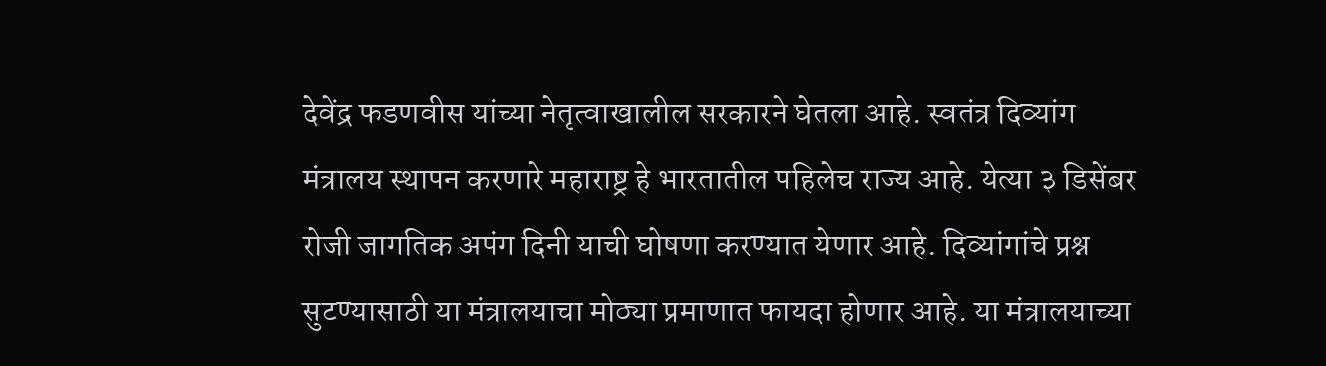देवेंद्र फडणवीस यांच्या नेतृत्वाखालील सरकारने घेतला आहे. स्वतंत्र दिव्यांग मंत्रालय स्थापन करणारे महाराष्ट्र हे भारतातील पहिलेच राज्य आहे. येत्या ३ डिसेंबर रोजी जागतिक अपंग दिनी याची घोषणा करण्यात येणार आहे. दिव्यांगांचे प्रश्न सुटण्यासाठी या मंत्रालयाचा मोठ्या प्रमाणात फायदा होणार आहे. या मंत्रालयाच्या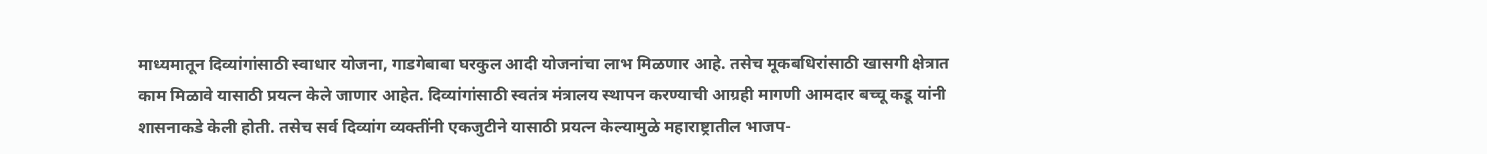माध्यमातून दिव्यांगांसाठी स्वाधार योजना, गाडगेबाबा घरकुल आदी योजनांचा लाभ मिळणार आहे. तसेच मूकबधिरांसाठी खासगी क्षेत्रात काम मिळावे यासाठी प्रयत्न केले जाणार आहेत. दिव्यांगांसाठी स्वतंत्र मंत्रालय स्थापन करण्याची आग्रही मागणी आमदार बच्चू कडू यांनी शासनाकडे केली होती. तसेच सर्व दिव्यांग व्यक्तींनी एकजुटीने यासाठी प्रयत्न केल्यामुळे महाराष्ट्रातील भाजप-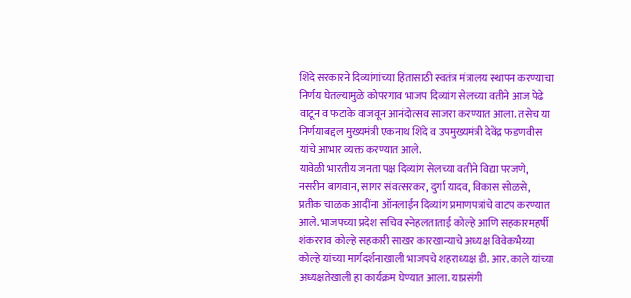शिंदे सरकारने दिव्यांगांच्या हितासाठी स्वतंत्र मंत्रालय स्थापन करण्याचा निर्णय घेतल्यामुळे कोपरगाव भाजप दिव्यांग सेलच्या वतीने आज पेढे वाटून व फटाके वाजवून आनंदोत्सव साजरा करण्यात आला. तसेच या निर्णयाबद्दल मुख्यमंत्री एकनाथ शिंदे व उपमुख्यमंत्री देवेंद्र फडणवीस यांचे आभार व्यक्त करण्यात आले.
यावेळी भारतीय जनता पक्ष दिव्यांग सेलच्या वतीने विद्या परजणे, नसरीन बागवान, सागर संवत्सरकर, दुर्गा यादव, विकास सोळसे, प्रतीक चाळक आदींना ऑनलाईन दिव्यांग प्रमाणपत्रांचे वाटप करण्यात आले. भाजपच्या प्रदेश सचिव स्नेहलताताई कोल्हे आणि सहकारमहर्षी शंकरराव कोल्हे सहकारी साखर कारखान्याचे अध्यक्ष विवेकभैय्या कोल्हे यांच्या मार्गदर्शनाखाली भाजपचे शहराध्यक्ष डी. आर. काले यांच्या अध्यक्षतेखाली हा कार्यक्रम घेण्यात आला. याप्रसंगी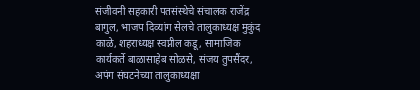संजीवनी सहकारी पतसंस्थेचे संचालक राजेंद्र बागुल, भाजप दिव्यांग सेलचे तालुकाध्यक्ष मुकुंद काळे, शहराध्यक्ष स्वप्नील कडू, सामाजिक कार्यकर्ते बाळासाहेब सोळसे, संजय तुपसैंदर, अपंग संघटनेच्या तालुकाध्यक्षा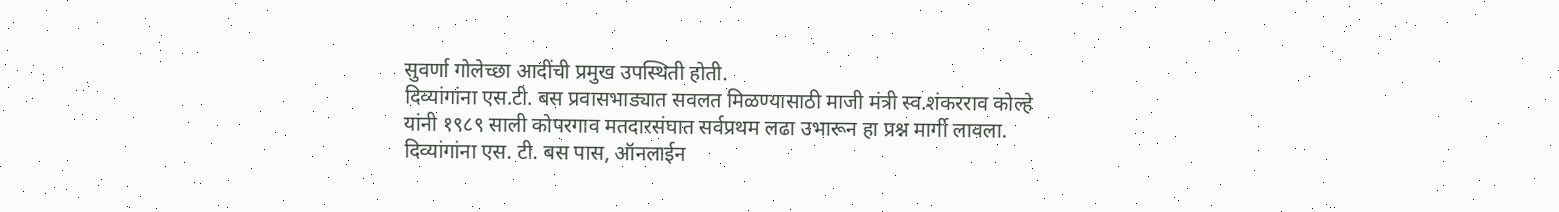सुवर्णा गोलेच्छा आदींची प्रमुख उपस्थिती होती.
दिव्यांगांना एस.टी. बस प्रवासभाड्यात सवलत मिळण्यासाठी माजी मंत्री स्व.शंकरराव कोल्हे यांनी १९८९ साली कोपरगाव मतदारसंघात सर्वप्रथम लढा उभारून हा प्रश्न मार्गी लावला. दिव्यांगांना एस. टी. बस पास, ऑनलाईन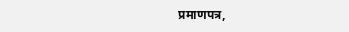प्रमाणपत्र,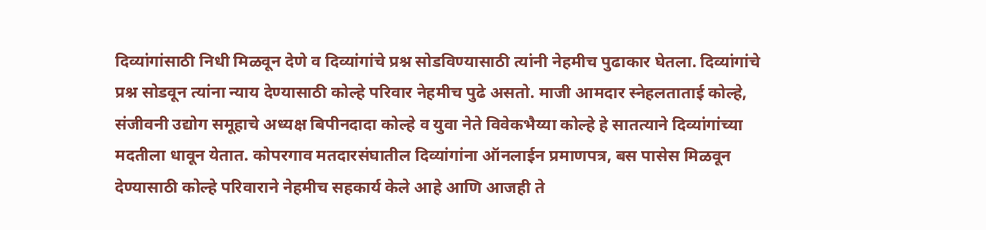दिव्यांगांसाठी निधी मिळवून देणे व दिव्यांगांचे प्रश्न सोडविण्यासाठी त्यांनी नेहमीच पुढाकार घेतला. दिव्यांगांचे प्रश्न सोडवून त्यांना न्याय देण्यासाठी कोल्हे परिवार नेहमीच पुढे असतो. माजी आमदार स्नेहलताताई कोल्हे, संजीवनी उद्योग समूहाचे अध्यक्ष बिपीनदादा कोल्हे व युवा नेते विवेकभैय्या कोल्हे हे सातत्याने दिव्यांगांच्या मदतीला धावून येतात. कोपरगाव मतदारसंघातील दिव्यांगांना ऑनलाईन प्रमाणपत्र, बस पासेस मिळवून देण्यासाठी कोल्हे परिवाराने नेहमीच सहकार्य केले आहे आणि आजही ते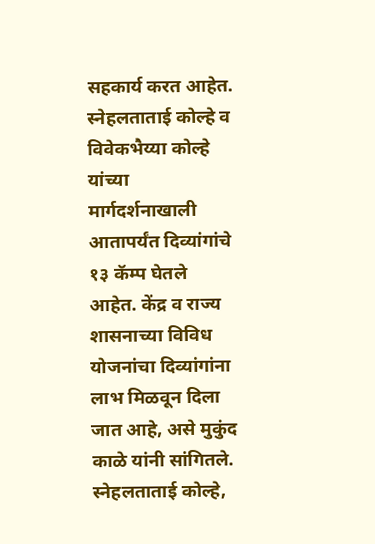सहकार्य करत आहेत. स्नेहलताताई कोल्हे व विवेकभैय्या कोल्हे यांच्या मार्गदर्शनाखाली आतापर्यंत दिव्यांगांचे १३ कॅम्प घेतले आहेत. केंद्र व राज्य शासनाच्या विविध योजनांचा दिव्यांगांना लाभ मिळवून दिला जात आहे, असे मुकुंद काळे यांनी सांगितले. स्नेहलताताई कोल्हे,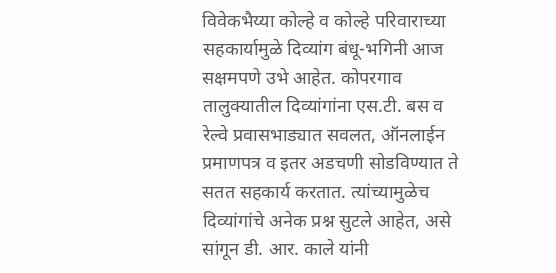विवेकभैय्या कोल्हे व कोल्हे परिवाराच्या सहकार्यामुळे दिव्यांग बंधू-भगिनी आज सक्षमपणे उभे आहेत. कोपरगाव तालुक्यातील दिव्यांगांना एस.टी. बस व रेल्वे प्रवासभाड्यात सवलत, ऑनलाईन प्रमाणपत्र व इतर अडचणी सोडविण्यात ते सतत सहकार्य करतात. त्यांच्यामुळेच दिव्यांगांचे अनेक प्रश्न सुटले आहेत, असे सांगून डी. आर. काले यांनी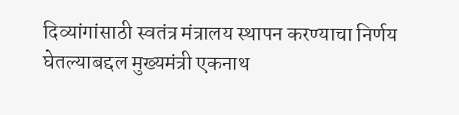दिव्यांगांसाठी स्वतंत्र मंत्रालय स्थापन करण्याचा निर्णय घेतल्याबद्दल मुख्यमंत्री एकनाथ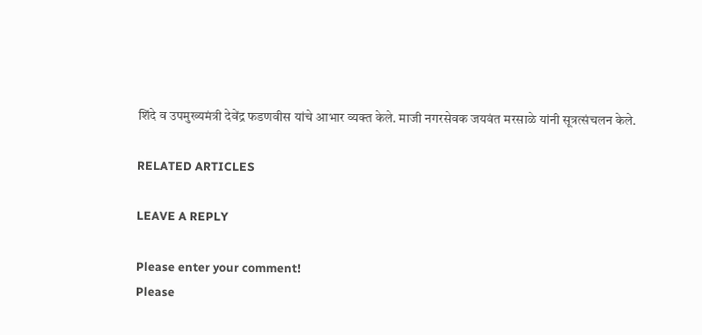शिंदे व उपमुख्यमंत्री देवेंद्र फडणवीस यांचे आभार व्यक्त केले. माजी नगरसेवक जयवंत मरसाळे यांनी सूत्रत्संचलन केले.

RELATED ARTICLES

LEAVE A REPLY

Please enter your comment!
Please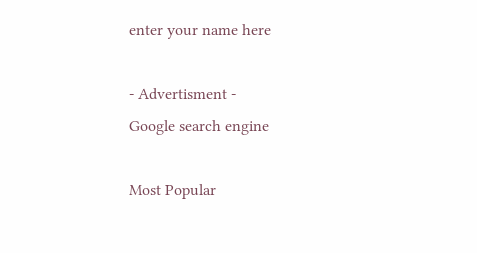enter your name here

- Advertisment -
Google search engine

Most Popular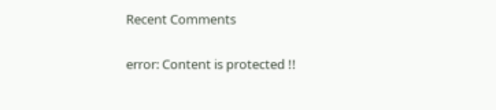Recent Comments

error: Content is protected !!